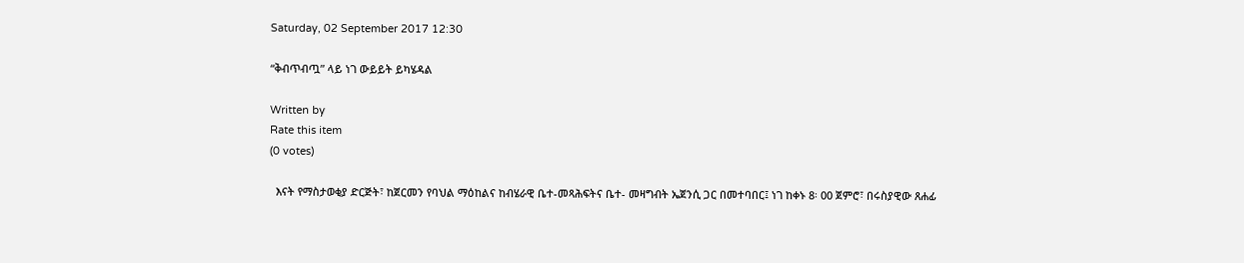Saturday, 02 September 2017 12:30

“ቅብጥብጧ” ላይ ነገ ውይይት ይካሄዳል

Written by
Rate this item
(0 votes)

  እናት የማስታወቂያ ድርጅት፣ ከጀርመን የባህል ማዕከልና ከብሄራዊ ቤተ-መጻሕፍትና ቤተ- መዛግብት ኤጀንሲ ጋር በመተባበር፤ ነገ ከቀኑ 8፡ 00 ጀምሮ፣ በሩስያዊው ጸሐፊ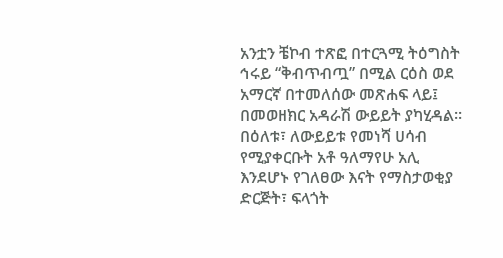አንቷን ቼኮብ ተጽፎ በተርጓሚ ትዕግስት ኅሩይ “ቅብጥብጧ” በሚል ርዕስ ወደ አማርኛ በተመለሰው መጽሐፍ ላይ፤ በመወዘክር አዳራሽ ውይይት ያካሂዳል፡፡ በዕለቱ፣ ለውይይቱ የመነሻ ሀሳብ የሚያቀርቡት አቶ ዓለማየሁ አሊ እንደሆኑ የገለፀው እናት የማስታወቂያ ድርጅት፣ ፍላጎት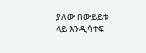ያለው በውይይቱ ላይ እንዲሳተፍ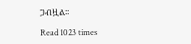ጋብዟል፡፡

Read 1023 times